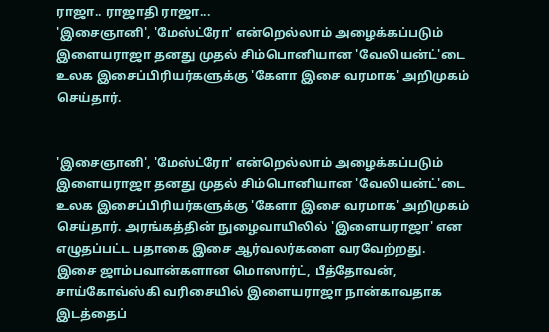ராஜா.. ராஜாதி ராஜா...
'இசைஞானி', 'மேஸ்ட்ரோ' என்றெல்லாம் அழைக்கப்படும் இளையராஜா தனது முதல் சிம்பொனியான 'வேலியன்ட்'டை உலக இசைப்பிரியர்களுக்கு 'கேளா இசை வரமாக' அறிமுகம் செய்தார்.


'இசைஞானி', 'மேஸ்ட்ரோ' என்றெல்லாம் அழைக்கப்படும் இளையராஜா தனது முதல் சிம்பொனியான 'வேலியன்ட்'டை உலக இசைப்பிரியர்களுக்கு 'கேளா இசை வரமாக' அறிமுகம் செய்தார். அரங்கத்தின் நுழைவாயிலில் 'இளையராஜா' என எழுதப்பட்ட பதாகை இசை ஆர்வலர்களை வரவேற்றது.
இசை ஜாம்பவான்களான மொஸார்ட், பீத்தோவன், சாய்கோவ்ஸ்கி வரிசையில் இளையராஜா நான்காவதாக இடத்தைப்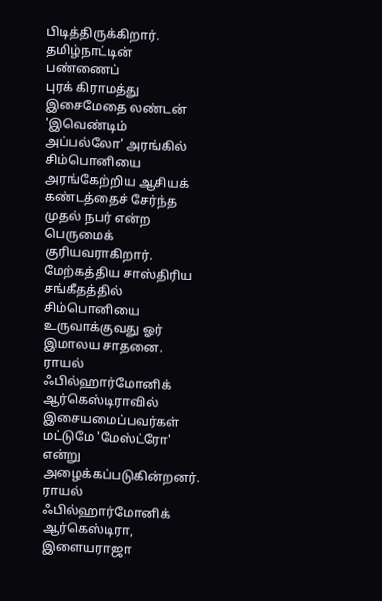பிடித்திருக்கிறார். தமிழ்நாட்டின் பண்ணைப்
புரக் கிராமத்து இசைமேதை லண்டன் 'இவெண்டிம் அப்பல்லோ' அரங்கில் சிம்பொனியை அரங்கேற்றிய ஆசியக் கண்டத்தைச் சேர்ந்த முதல் நபர் என்ற பெருமைக் குரியவராகிறார்.
மேற்கத்திய சாஸ்திரிய சங்கீதத்தில் சிம்பொனியை உருவாக்குவது ஓர் இமாலய சாதனை. ராயல் ஃபில்ஹார்மோனிக் ஆர்கெஸ்டிராவில் இசையமைப்பவர்கள் மட்டுமே 'மேஸ்ட்ரோ' என்று அழைக்கப்படுகின்றனர். ராயல் ஃபில்ஹார்மோனிக் ஆர்கெஸ்டிரா, இளையராஜா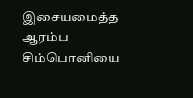இசையமைத்த ஆரம்ப சிம்பொனியை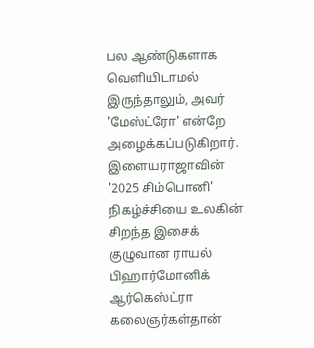பல ஆண்டுகளாக வெளியிடாமல் இருந்தாலும், அவர் 'மேஸ்ட்ரோ' என்றே அழைக்கப்படுகிறார். இளையராஜாவின் '2025 சிம்பொனி' நிகழ்ச்சியை உலகின் சிறந்த இசைக் குழுவான ராயல் பிஹார்மோனிக் ஆர்கெஸ்ட்ரா கலைஞர்கள்தான்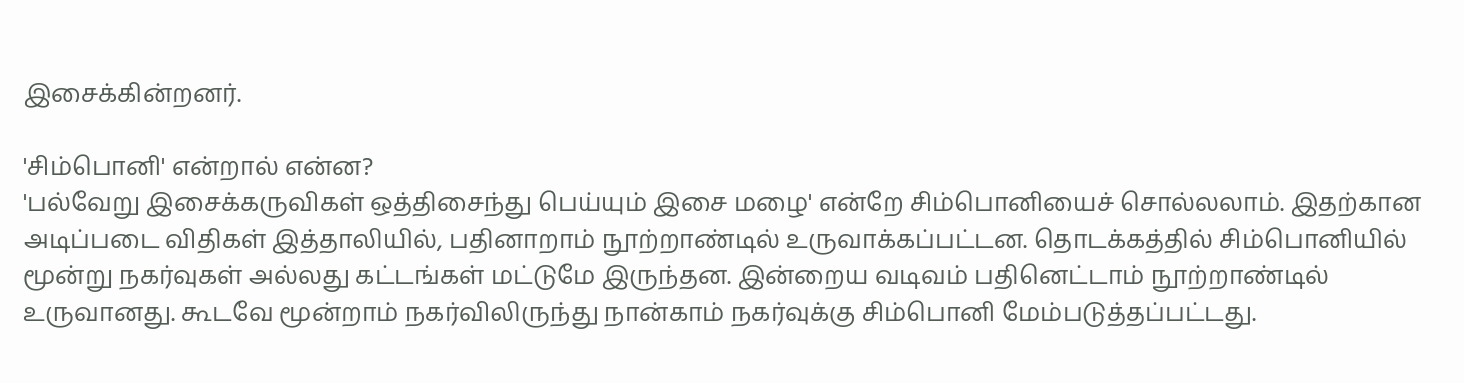இசைக்கின்றனர்.

'சிம்பொனி' என்றால் என்ன?
'பல்வேறு இசைக்கருவிகள் ஒத்திசைந்து பெய்யும் இசை மழை' என்றே சிம்பொனியைச் சொல்லலாம். இதற்கான அடிப்படை விதிகள் இத்தாலியில், பதினாறாம் நூற்றாண்டில் உருவாக்கப்பட்டன. தொடக்கத்தில் சிம்பொனியில் மூன்று நகர்வுகள் அல்லது கட்டங்கள் மட்டுமே இருந்தன. இன்றைய வடிவம் பதினெட்டாம் நூற்றாண்டில் உருவானது. கூடவே மூன்றாம் நகர்விலிருந்து நான்காம் நகர்வுக்கு சிம்பொனி மேம்படுத்தப்பட்டது.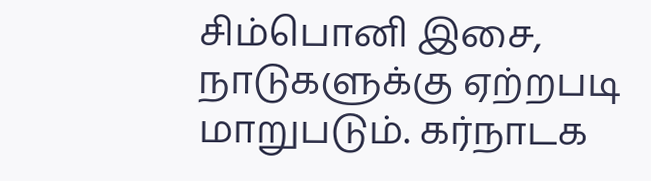சிம்பொனி இசை, நாடுகளுக்கு ஏற்றபடி மாறுபடும். கர்நாடக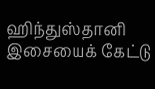ஹிந்துஸ்தானி இசையைக் கேட்டு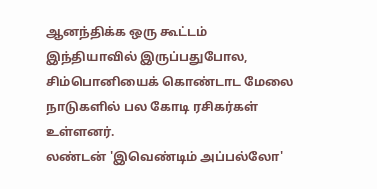ஆனந்திக்க ஒரு கூட்டம் இந்தியாவில் இருப்பதுபோல, சிம்பொனியைக் கொண்டாட மேலை நாடுகளில் பல கோடி ரசிகர்கள் உள்ளனர்.
லண்டன் 'இவெண்டிம் அப்பல்லோ'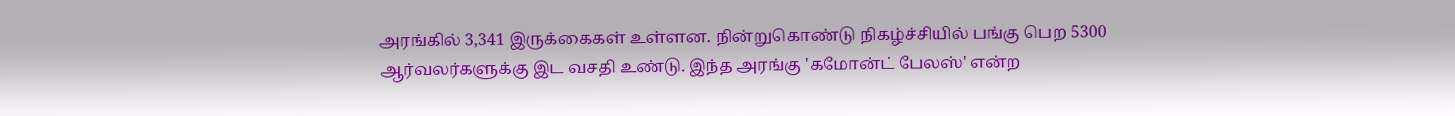அரங்கில் 3,341 இருக்கைகள் உள்ளன. நின்றுகொண்டு நிகழ்ச்சியில் பங்கு பெற 5300 ஆர்வலர்களுக்கு இட வசதி உண்டு. இந்த அரங்கு 'கமோன்ட் பேலஸ்' என்ற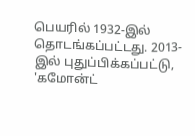பெயரில் 1932-இல் தொடங்கப்பட்டது. 2013-இல் புதுப்பிக்கப்பட்டு, 'கமோன்ட்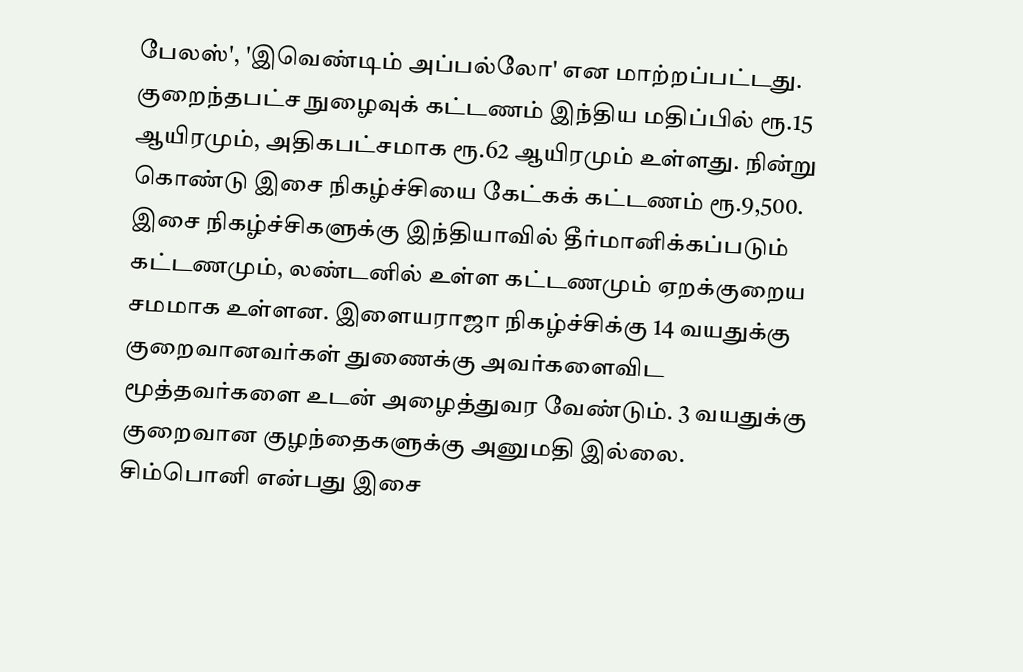பேலஸ்', 'இவெண்டிம் அப்பல்லோ' என மாற்றப்பட்டது.
குறைந்தபட்ச நுழைவுக் கட்டணம் இந்திய மதிப்பில் ரூ.15 ஆயிரமும், அதிகபட்சமாக ரூ.62 ஆயிரமும் உள்ளது. நின்று கொண்டு இசை நிகழ்ச்சியை கேட்கக் கட்டணம் ரூ.9,500.
இசை நிகழ்ச்சிகளுக்கு இந்தியாவில் தீர்மானிக்கப்படும் கட்டணமும், லண்டனில் உள்ள கட்டணமும் ஏறக்குறைய சமமாக உள்ளன. இளையராஜா நிகழ்ச்சிக்கு 14 வயதுக்கு குறைவானவர்கள் துணைக்கு அவர்களைவிட மூத்தவர்களை உடன் அழைத்துவர வேண்டும். 3 வயதுக்கு குறைவான குழந்தைகளுக்கு அனுமதி இல்லை.
சிம்பொனி என்பது இசை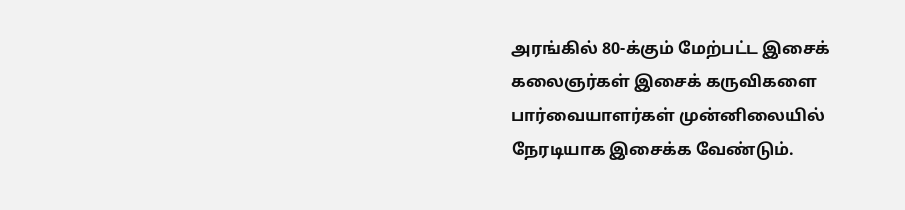அரங்கில் 80-க்கும் மேற்பட்ட இசைக் கலைஞர்கள் இசைக் கருவிகளை பார்வையாளர்கள் முன்னிலையில் நேரடியாக இசைக்க வேண்டும்.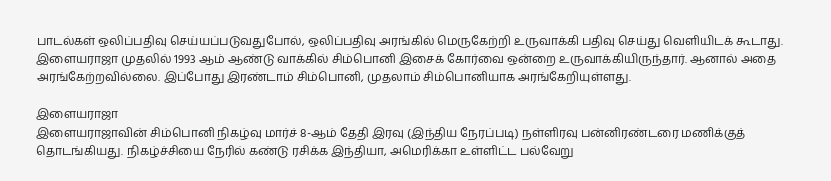பாடல்கள் ஒலிப்பதிவு செய்யப்படுவதுபோல், ஒலிப்பதிவு அரங்கில் மெருகேற்றி உருவாக்கி பதிவு செய்து வெளியிடக் கூடாது.
இளையராஜா முதலில் 1993 ஆம் ஆண்டு வாக்கில் சிம்பொனி இசைக் கோர்வை ஒன்றை உருவாக்கியிருந்தார். ஆனால் அதை அரங்கேற்றவில்லை. இப்போது இரண்டாம் சிம்பொனி, முதலாம் சிம்பொனியாக அரங்கேறியுள்ளது.

இளையராஜா
இளையராஜாவின் சிம்பொனி நிகழ்வு மார்ச் 8-ஆம் தேதி இரவு (இந்திய நேரப்படி) நள்ளிரவு பன்னிரண்டரை மணிக்குத் தொடங்கியது. நிகழ்ச்சியை நேரில் கண்டு ரசிக்க இந்தியா, அமெரிக்கா உள்ளிட்ட பல்வேறு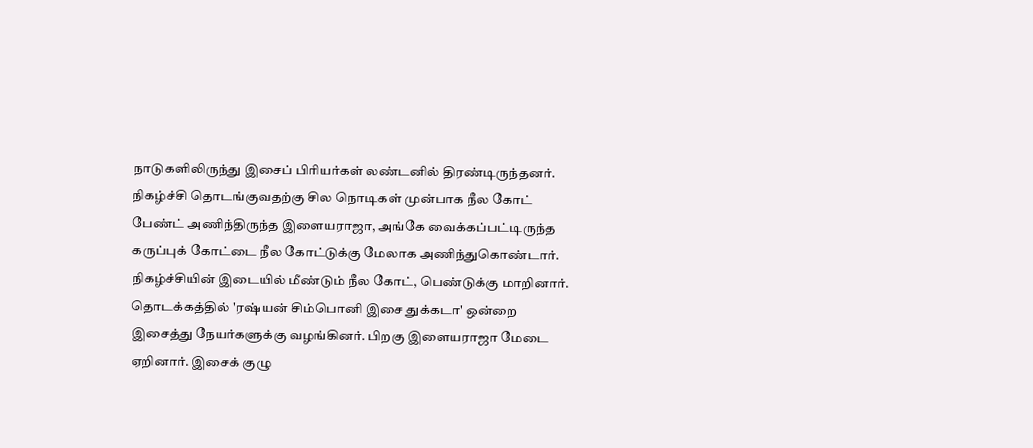நாடுகளிலிருந்து இசைப் பிரியர்கள் லண்டனில் திரண்டிருந்தனர்.
நிகழ்ச்சி தொடங்குவதற்கு சில நொடிகள் முன்பாக நீல கோட் பேண்ட் அணிந்திருந்த இளையராஜா, அங்கே வைக்கப்பட்டிருந்த கருப்புக் கோட்டை நீல கோட்டுக்கு மேலாக அணிந்துகொண்டார். நிகழ்ச்சியின் இடையில் மீண்டும் நீல கோட், பெண்டுக்கு மாறினார்.
தொடக்கத்தில் 'ரஷ்யன் சிம்பொனி இசை துக்கடா' ஒன்றை இசைத்து நேயர்களுக்கு வழங்கினர். பிறகு இளையராஜா மேடை ஏறினார். இசைக் குழு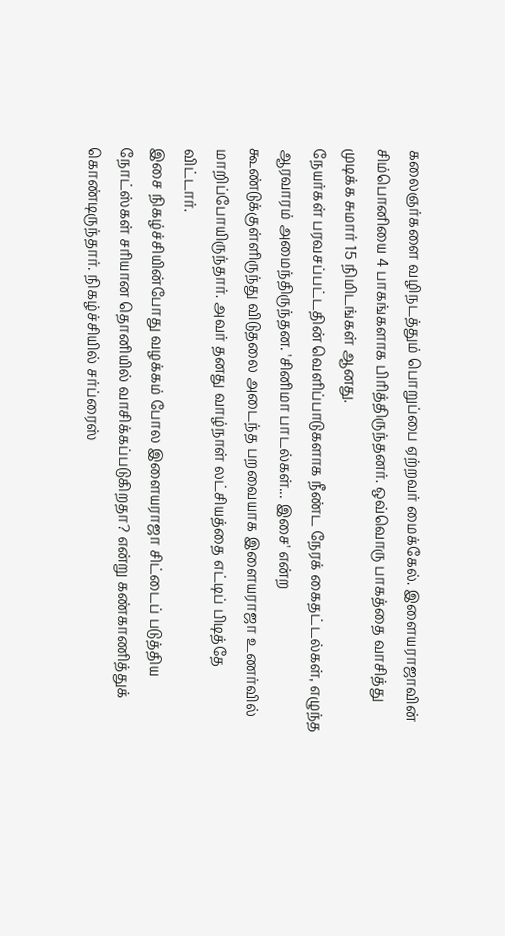கலைஞர்களை வழிநடத்தும் பொறுப்பை ஏற்றவர் மைக்கேல். இளையராஜாவின் சிம்பொனியை 4 பாகங்களாக பிரித்திருந்தனர். ஒவ்வொரு பாகத்தை வாசித்து முடிக்க சுமார் 15 நிமிடங்கள் ஆனது.
நேயர்கள் பரவசப்பட்டதின் வெளிப்பாடுகளாக நீண்ட நேரக் கைதட்டல்கள், எழுந்த ஆரவாரம் அமைந்திருந்தன. 'சினிமா பாடல்கள்... இசை' என்ற கூண்டுக்குள்ளிருந்து விடுதலை அடைந்த பறவையாக இளையராஜா உணர்வில் மாறிப்போயிருந்தார். அவர் தனது வாழ்நாள் லட்சியத்தை எட்டிப் பிடித்தே விட்டார்.
இசை நிகழ்ச்சியின்போது வழக்கம் போல இளையராஜா சிட்டைப் படுத்திய நோட்ஸ்கள் சரியான தொனியில் வாசிக்கப்படுகிறதா? என்று கண்காணித்துக் கொண்டிருந்தார். நிகழ்ச்சியில் சர்ப்ரைஸ்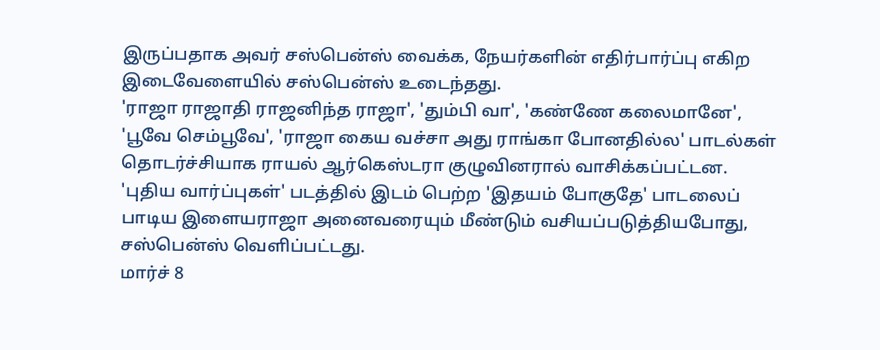இருப்பதாக அவர் சஸ்பென்ஸ் வைக்க, நேயர்களின் எதிர்பார்ப்பு எகிற இடைவேளையில் சஸ்பென்ஸ் உடைந்தது.
'ராஜா ராஜாதி ராஜனிந்த ராஜா', 'தும்பி வா', 'கண்ணே கலைமானே', 'பூவே செம்பூவே', 'ராஜா கைய வச்சா அது ராங்கா போனதில்ல' பாடல்கள் தொடர்ச்சியாக ராயல் ஆர்கெஸ்டரா குழுவினரால் வாசிக்கப்பட்டன. 'புதிய வார்ப்புகள்' படத்தில் இடம் பெற்ற 'இதயம் போகுதே' பாடலைப் பாடிய இளையராஜா அனைவரையும் மீண்டும் வசியப்படுத்தியபோது, சஸ்பென்ஸ் வெளிப்பட்டது.
மார்ச் 8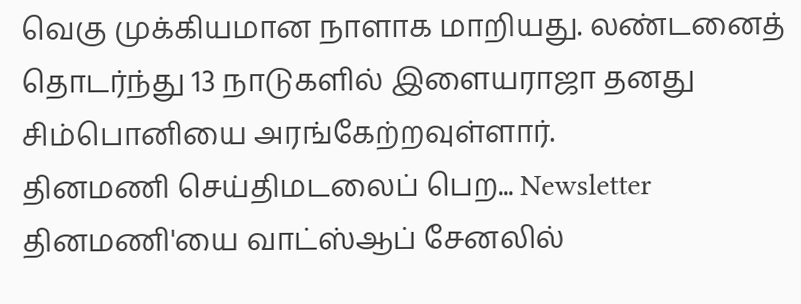வெகு முக்கியமான நாளாக மாறியது. லண்டனைத் தொடர்ந்து 13 நாடுகளில் இளையராஜா தனது சிம்பொனியை அரங்கேற்றவுள்ளார்.
தினமணி செய்திமடலைப் பெற... Newsletter
தினமணி'யை வாட்ஸ்ஆப் சேனலில்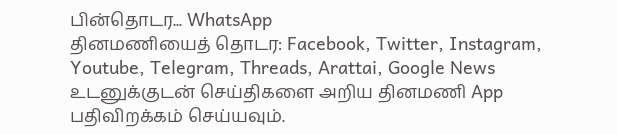பின்தொடர... WhatsApp
தினமணியைத் தொடர: Facebook, Twitter, Instagram, Youtube, Telegram, Threads, Arattai, Google News
உடனுக்குடன் செய்திகளை அறிய தினமணி App பதிவிறக்கம் செய்யவும்.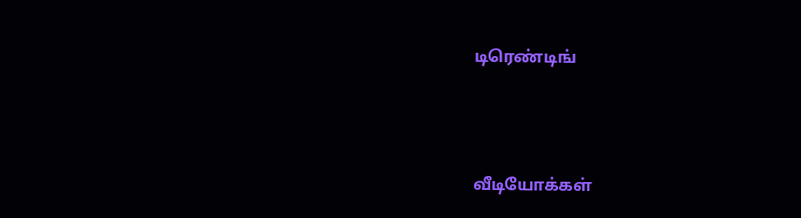டிரெண்டிங்



வீடியோக்கள்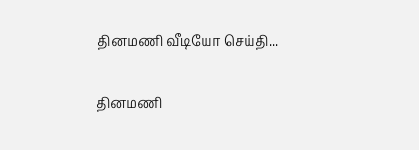தினமணி வீடியோ செய்தி...

தினமணி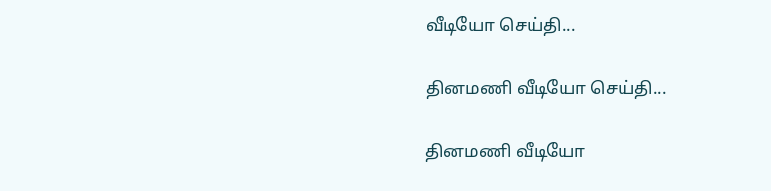வீடியோ செய்தி...

தினமணி வீடியோ செய்தி...

தினமணி வீடியோ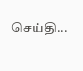செய்தி...